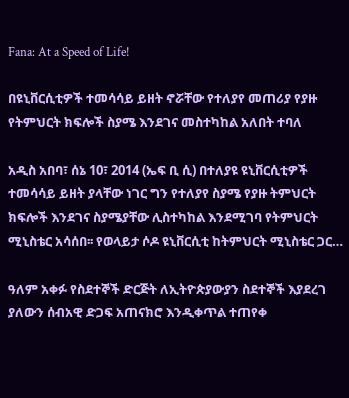Fana: At a Speed of Life!

በዩኒቨርሲቲዎች ተመሳሳይ ይዘት ኖሯቸው የተለያየ መጠሪያ የያዙ የትምህርት ክፍሎች ስያሜ እንደገና መስተካከል አለበት ተባለ

አዲስ አበባ፣ ሰኔ 10፣ 2014 (ኤፍ ቢ ሲ) በተለያዩ ዩኒቨርሲቲዎች ተመሳሳይ ይዘት ያላቸው ነገር ግን የተለያየ ስያሜ የያዙ ትምህርት ክፍሎች እንደገና ስያሜያቸው ሊስተካከል እንደሚገባ የትምህርት ሚኒስቴር አሳሰበ፡፡ የወላይታ ሶዶ ዩኒቨርሲቲ ከትምህርት ሚኒስቴር ጋር…

ዓለም አቀፉ የስደተኞች ድርጅት ለኢትዮጵያውያን ስደተኞች እያደረገ ያለውን ሰብአዊ ድጋፍ አጠናክሮ እንዲቀጥል ተጠየቀ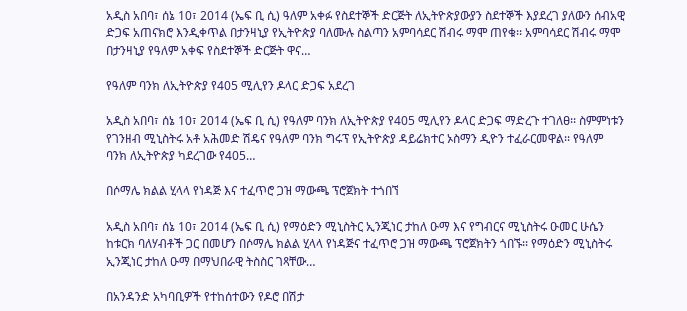አዲስ አበባ፣ ሰኔ 10፣ 2014 (ኤፍ ቢ ሲ) ዓለም አቀፉ የስደተኞች ድርጅት ለኢትዮጵያውያን ስደተኞች እያደረገ ያለውን ሰብአዊ ድጋፍ አጠናክሮ እንዲቀጥል በታንዛኒያ የኢትዮጵያ ባለሙሉ ስልጣን አምባሳደር ሽብሩ ማሞ ጠየቁ፡፡ አምባሳደር ሽብሩ ማሞ በታንዛኒያ የዓለም አቀፍ የስደተኞች ድርጅት ዋና…

የዓለም ባንክ ለኢትዮጵያ የ405 ሚሊየን ዶላር ድጋፍ አደረገ

አዲስ አበባ፣ ሰኔ 10፣ 2014 (ኤፍ ቢ ሲ) የዓለም ባንክ ለኢትዮጵያ የ405 ሚሊየን ዶላር ድጋፍ ማድረጉ ተገለፀ፡፡ ስምምነቱን የገንዘብ ሚኒስትሩ አቶ አሕመድ ሽዴና የዓለም ባንክ ግሩፕ የኢትዮጵያ ዳይሬክተር ኦስማን ዲዮን ተፈራርመዋል፡፡ የዓለም ባንክ ለኢትዮጵያ ካደረገው የ405…

በሶማሌ ክልል ሂላላ የነዳጅ እና ተፈጥሮ ጋዝ ማውጫ ፕሮጀክት ተጎበኘ

አዲስ አበባ፣ ሰኔ 10፣ 2014 (ኤፍ ቢ ሲ) የማዕድን ሚኒስትር ኢንጂነር ታከለ ዑማ እና የግብርና ሚኒስትሩ ዑመር ሁሴን ከቱርክ ባለሃብቶች ጋር በመሆን በሶማሌ ክልል ሂላላ የነዳጅና ተፈጥሮ ጋዝ ማውጫ ፕሮጀክትን ጎበኙ፡፡ የማዕድን ሚኒስትሩ ኢንጂነር ታከለ ዑማ በማህበራዊ ትስስር ገጻቸው…

በአንዳንድ አካባቢዎች የተከሰተውን የዶሮ በሽታ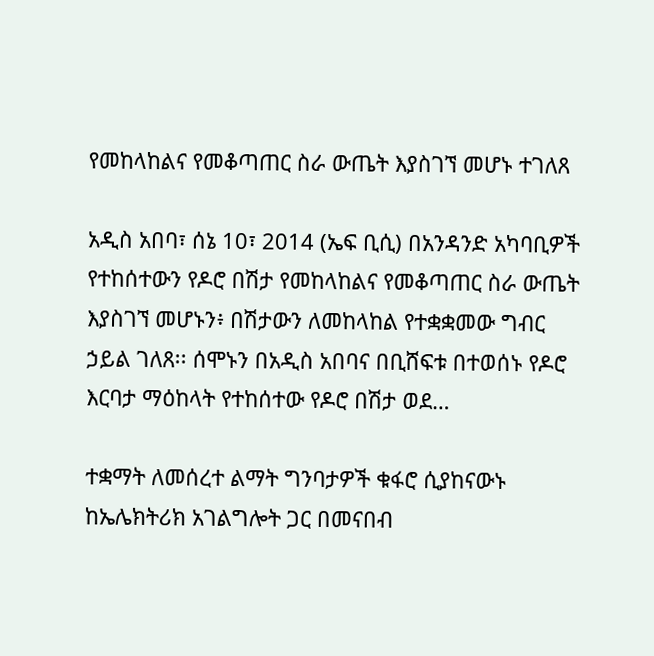የመከላከልና የመቆጣጠር ስራ ውጤት እያስገኘ መሆኑ ተገለጸ

አዲስ አበባ፣ ሰኔ 10፣ 2014 (ኤፍ ቢሲ) በአንዳንድ አካባቢዎች የተከሰተውን የዶሮ በሽታ የመከላከልና የመቆጣጠር ስራ ውጤት እያስገኘ መሆኑን፥ በሽታውን ለመከላከል የተቋቋመው ግብር ኃይል ገለጸ፡፡ ሰሞኑን በአዲስ አበባና በቢሸፍቱ በተወሰኑ የዶሮ እርባታ ማዕከላት የተከሰተው የዶሮ በሽታ ወደ…

ተቋማት ለመሰረተ ልማት ግንባታዎች ቁፋሮ ሲያከናውኑ ከኤሌክትሪክ አገልግሎት ጋር በመናበብ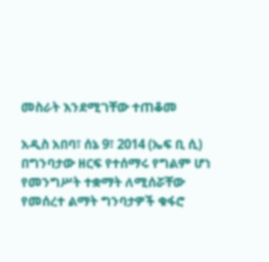መስራት እንደሚገቸው ተጠቆመ

አዲስ አበባ፣ ሰኔ 9፣ 2014 (ኤፍ ቢ ሲ) በግንባታው ዘርፍ የተሰማሩ የግልም ሆነ የመንግሥት ተቋማት ለሚሰሯቸው የመሰረተ ልማት ግንባታዎች ቁፋሮ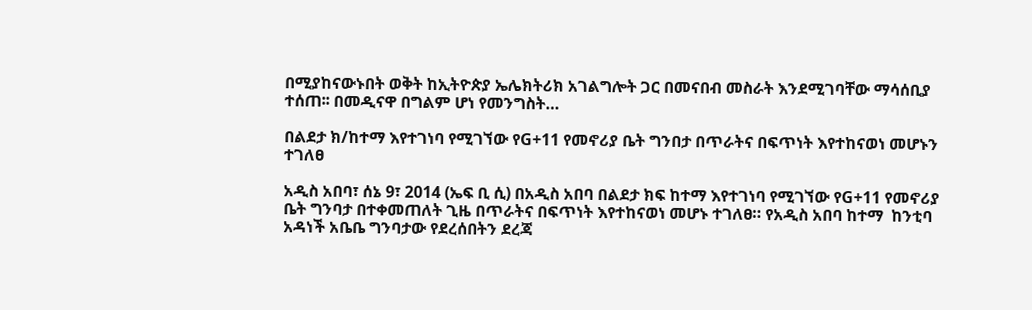በሚያከናውኑበት ወቅት ከኢትዮጵያ ኤሌክትሪክ አገልግሎት ጋር በመናበብ መስራት እንደሚገባቸው ማሳሰቢያ ተሰጠ፡፡ በመዲናዋ በግልም ሆነ የመንግስት…

በልደታ ክ/ከተማ እየተገነባ የሚገኘው የG+11 የመኖሪያ ቤት ግንበታ በጥራትና በፍጥነት እየተከናወነ መሆኑን ተገለፀ

አዲስ አበባ፣ ሰኔ 9፣ 2014 (ኤፍ ቢ ሲ) በአዲስ አበባ በልደታ ክፍ ከተማ እየተገነባ የሚገኘው የG+11 የመኖሪያ ቤት ግንባታ በተቀመጠለት ጊዜ በጥራትና በፍጥነት እየተከናወነ መሆኑ ተገለፀ። የአዲስ አበባ ከተማ  ከንቲባ  አዳነች አቤቤ ግንባታው የደረሰበትን ደረጃ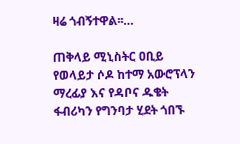ዛሬ ጎብኝተዋል፡፡…

ጠቅላይ ሚኒስትር ዐቢይ የወላይታ ሶዶ ከተማ አውሮፕላን ማረፊያ እና የዳቦና ዱቄት ፋብሪካን የግንባታ ሂደት ጎበኙ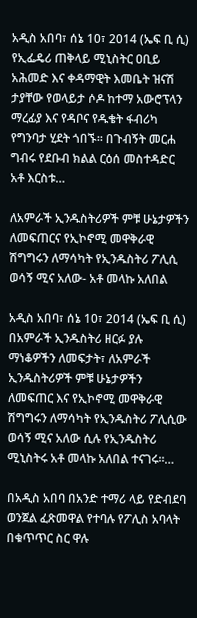አዲስ አበባ፣ ሰኔ 10፣ 2014 (ኤፍ ቢ ሲ) የኢፌዴሪ ጠቅላይ ሚኒስትር ዐቢይ አሕመድ እና ቀዳማዊት እመቤት ዝናሽ ታያቸው የወላይታ ሶዶ ከተማ አውሮፕላን ማረፊያ እና የዳቦና የዱቄት ፋብሪካ የግንባታ ሂደት ጎበኙ፡፡ በጉብኝት መርሐ ግብሩ የደቡብ ክልል ርዕሰ መስተዳድር አቶ እርስቱ…

ለአምራች ኢንዱስትሪዎች ምቹ ሁኔታዎችን ለመፍጠርና የኢኮኖሚ መዋቅራዊ ሽግግሩን ለማሳካት የኢንዱስትሪ ፖሊሲ ወሳኝ ሚና አለው- አቶ መላኩ አለበል

አዲስ አበባ፣ ሰኔ 10፣ 2014 (ኤፍ ቢ ሲ) በአምራች ኢንዱስትሪ ዘርፉ ያሉ ማነቆዎችን ለመፍታት፣ ለአምራች ኢንዱስትሪዎች ምቹ ሁኔታዎችን ለመፍጠር እና የኢኮኖሚ መዋቅራዊ ሽግግሩን ለማሳካት የኢንዱስትሪ ፖሊሲው ወሳኝ ሚና አለው ሲሉ የኢንዱስትሪ ሚኒስትሩ አቶ መላኩ አለበል ተናገሩ፡፡…

በአዲስ አበባ በአንድ ተማሪ ላይ የድብደባ ወንጀል ፈጽመዋል የተባሉ የፖሊስ አባላት በቁጥጥር ስር ዋሉ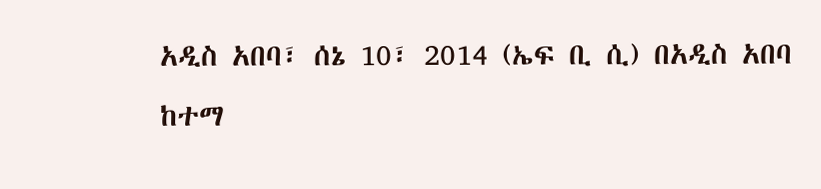አዲስ አበባ፣ ሰኔ 10፣ 2014 (ኤፍ ቢ ሲ) በአዲስ አበባ ከተማ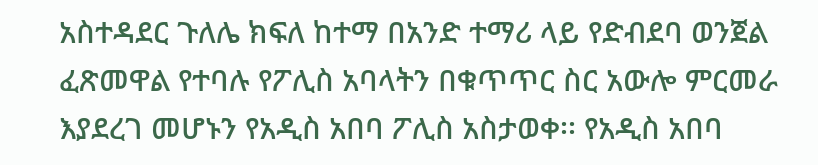አስተዳደር ጉለሌ ክፍለ ከተማ በአንድ ተማሪ ላይ የድብደባ ወንጀል ፈጽመዋል የተባሉ የፖሊስ አባላትን በቁጥጥር ስር አውሎ ምርመራ እያደረገ መሆኑን የአዲስ አበባ ፖሊስ አስታወቀ፡፡ የአዲስ አበባ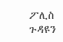ፖሊስ ጉዳዩን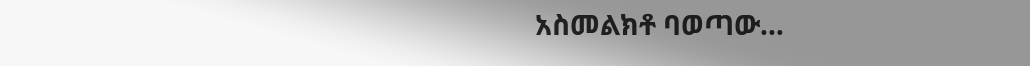አስመልክቶ ባወጣው…